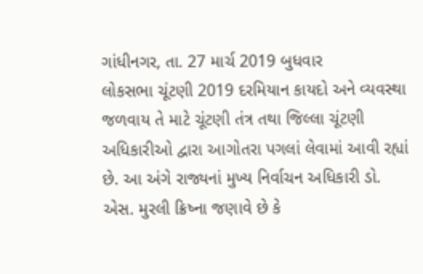ગાંધીનગર, તા. 27 માર્ચ 2019 બુધવાર
લોકસભા ચૂંટણી 2019 દરમિયાન કાયદો અને વ્યવસ્થા જળવાય તે માટે ચૂંટણી તંત્ર તથા જિલ્લા ચૂંટણી અધિકારીઓ દ્વારા આગોતરા પગલાં લેવામાં આવી રહ્યાં છે. આ અંગે રાજ્યનાં મુખ્ય નિર્વાચન અધિકારી ડો. એસ. મુરલી ક્રિષ્ના જણાવે છે કે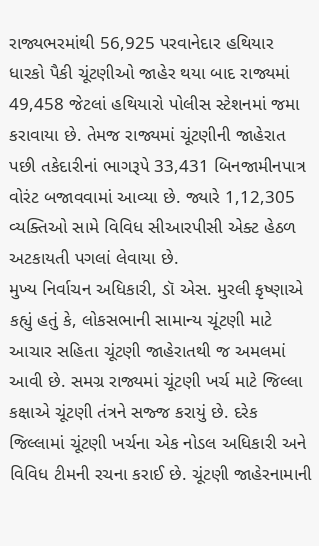રાજ્યભરમાંથી 56,925 પરવાનેદાર હથિયાર ધારકો પૈકી ચૂંટણીઓ જાહેર થયા બાદ રાજ્યમાં 49,458 જેટલાં હથિયારો પોલીસ સ્ટેશનમાં જમા કરાવાયા છે. તેમજ રાજ્યમાં ચૂંટણીની જાહેરાત પછી તકેદારીનાં ભાગરૂપે 33,431 બિનજામીનપાત્ર વોરંટ બજાવવામાં આવ્યા છે. જ્યારે 1,12,305 વ્યક્તિઓ સામે વિવિધ સીઆરપીસી એક્ટ હેઠળ અટકાયતી પગલાં લેવાયા છે.
મુખ્ય નિર્વાચન અધિકારી, ડૉ એસ. મુરલી કૃષ્ણાએ કહ્યું હતું કે, લોકસભાની સામાન્ય ચૂંટણી માટે આચાર સહિતા ચૂંટણી જાહેરાતથી જ અમલમાં આવી છે. સમગ્ર રાજ્યમાં ચૂંટણી ખર્ચ માટે જિલ્લા કક્ષાએ ચૂંટણી તંત્રને સજ્જ કરાયું છે. દરેક જિલ્લામાં ચૂંટણી ખર્ચના એક નોડલ અધિકારી અને વિવિધ ટીમની રચના કરાઈ છે. ચૂંટણી જાહેરનામાની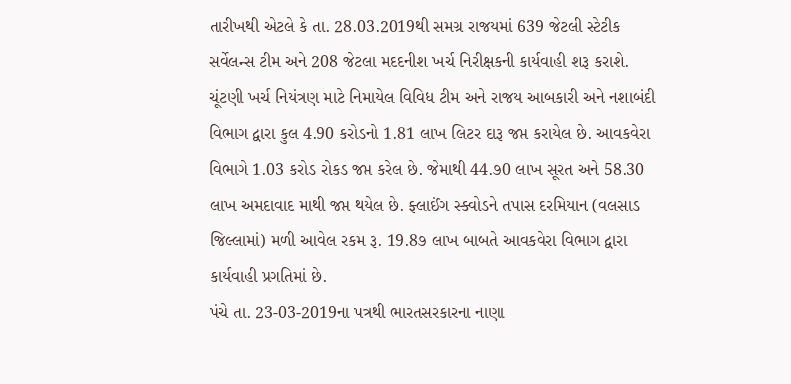તારીખથી એટલે કે તા. 28.03.2019થી સમગ્ર રાજયમાં 639 જેટલી સ્ટેટીક સર્વેલન્સ ટીમ અને 208 જેટલા મદદનીશ ખર્ચ નિરીક્ષકની કાર્યવાહી શરૂ કરાશે.
ચૂંટણી ખર્ચ નિયંત્રણ માટે નિમાયેલ વિવિધ ટીમ અને રાજય આબકારી અને નશાબંદી વિભાગ દ્વારા કુલ 4.90 કરોડનો 1.81 લાખ લિટર દારૂ જપ્ત કરાયેલ છે. આવકવેરા વિભાગે 1.03 કરોડ રોકડ જપ્ત કરેલ છે. જેમાથી 44.૭0 લાખ સૂરત અને 58.30 લાખ અમદાવાદ માથી જપ્ત થયેલ છે. ફ્લાઈંગ સ્ક્વોડને તપાસ દરમિયાન (વલસાડ જિલ્લામાં) મળી આવેલ રકમ રૂ. 19.8૭ લાખ બાબતે આવકવેરા વિભાગ દ્વારા કાર્યવાહી પ્રગતિમાં છે.
પંચે તા. 23-03-2019ના પત્રથી ભારતસરકારના નાણા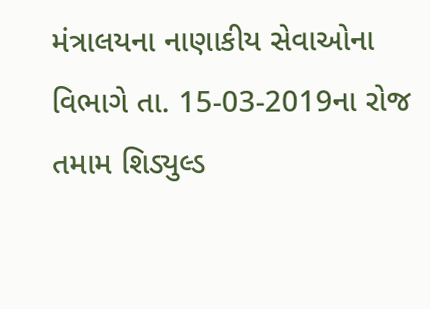મંત્રાલયના નાણાકીય સેવાઓના વિભાગે તા. 15-03-2019ના રોજ તમામ શિડ્યુલ્ડ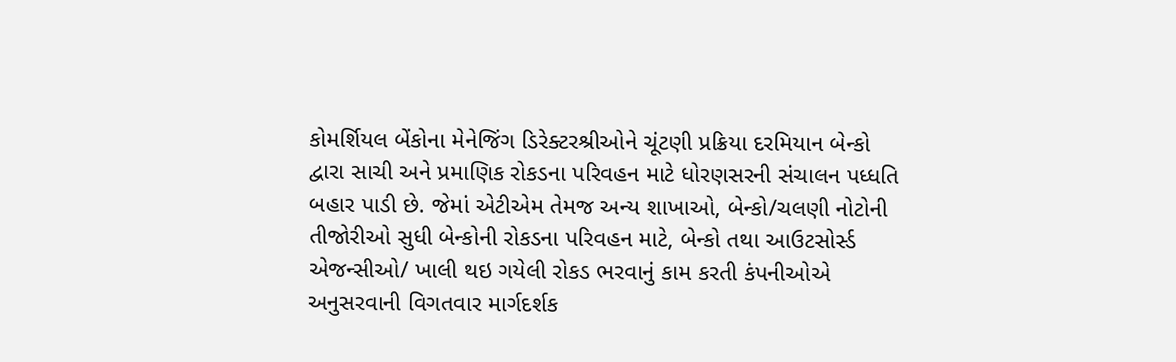કોમર્શિયલ બેંકોના મેનેજિંગ ડિરેક્ટરશ્રીઓને ચૂંટણી પ્રક્રિયા દરમિયાન બેન્કો દ્વારા સાચી અને પ્રમાણિક રોકડના પરિવહન માટે ધોરણસરની સંચાલન પધ્ધતિ બહાર પાડી છે. જેમાં એટીએમ તેમજ અન્ય શાખાઓ, બેન્કો/ચલણી નોટોની તીજોરીઓ સુધી બેન્કોની રોકડના પરિવહન માટે, બેન્કો તથા આઉટસોર્સ્ડ એજન્સીઓ/ ખાલી થઇ ગયેલી રોકડ ભરવાનું કામ કરતી કંપનીઓએ અનુસરવાની વિગતવાર માર્ગદર્શક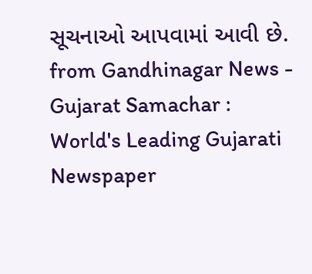સૂચનાઓ આપવામાં આવી છે.
from Gandhinagar News - Gujarat Samachar : World's Leading Gujarati Newspaper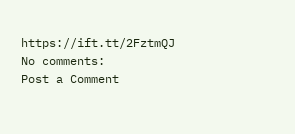https://ift.tt/2FztmQJ
No comments:
Post a Comment